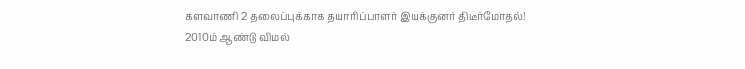களவாணி 2 தலைப்புக்காக தயாரிப்பாளர் இயக்குனர் திடீர்மோதல்!
2010ம் ஆண்டு விமல்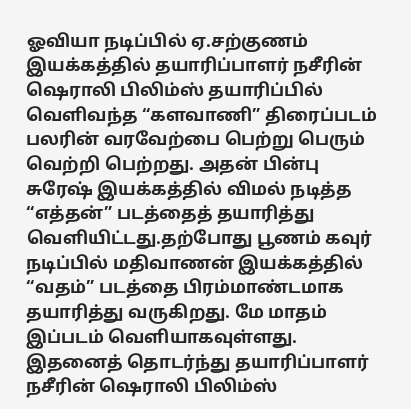ஓவியா நடிப்பில் ஏ.சற்குணம் இயக்கத்தில் தயாரிப்பாளர் நசீரின் ஷெராலி பிலிம்ஸ் தயாரிப்பில் வெளிவந்த “களவாணி” திரைப்படம் பலரின் வரவேற்பை பெற்று பெரும் வெற்றி பெற்றது. அதன் பின்பு சுரேஷ் இயக்கத்தில் விமல் நடித்த “எத்தன்” படத்தைத் தயாரித்து வெளியிட்டது.தற்போது பூணம் கவுர் நடிப்பில் மதிவாணன் இயக்கத்தில் “வதம்” படத்தை பிரம்மாண்டமாக தயாரித்து வருகிறது. மே மாதம் இப்படம் வெளியாகவுள்ளது.
இதனைத் தொடர்ந்து தயாரிப்பாளர் நசீரின் ஷெராலி பிலிம்ஸ்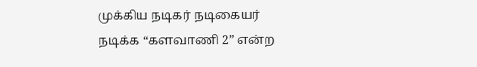முக்கிய நடிகர் நடிகையர் நடிக்க “களவாணி 2” என்ற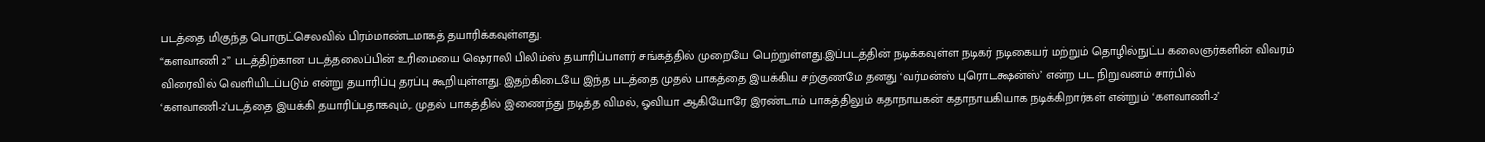படத்தை மிகுந்த பொருட்செலவில் பிரம்மாண்டமாகத் தயாரிக்கவுள்ளது.
“களவாணி 2” படத்திற்கான படத்தலைப்பின் உரிமையை ஷெராலி பிலிம்ஸ் தயாரிப்பாளர் சங்கத்தில் முறையே பெற்றுள்ளது.இப்படத்தின் நடிக்கவுள்ள நடிகர் நடிகையர் மற்றும் தொழில்நுட்ப கலைஞர்களின் விவரம் விரைவில் வெளியிடப்படும் என்று தயாரிப்பு தரப்பு கூறியுள்ளது. இதற்கிடையே இந்த படத்தை முதல் பாகத்தை இயக்கிய சற்குணமே தனது ‘வர்மன்ஸ் புரொடக்ஷன்ஸ்’ என்ற பட நிறுவனம் சார்பில் ‘களவாணி-2’படத்தை இயக்கி தயாரிப்பதாகவும்,. முதல் பாகத்தில் இணைந்து நடித்த விமல், ஓவியா ஆகியோரே இரண்டாம் பாகத்திலும் கதாநாயகன் கதாநாயகியாக நடிக்கிறார்கள் என்றும் ‘களவாணி-2’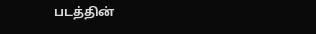படத்தின்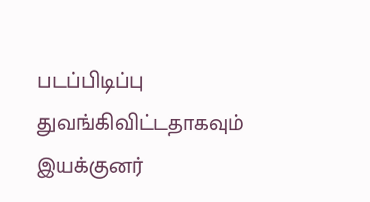படப்பிடிப்பு துவங்கிவிட்டதாகவும் இயக்குனர்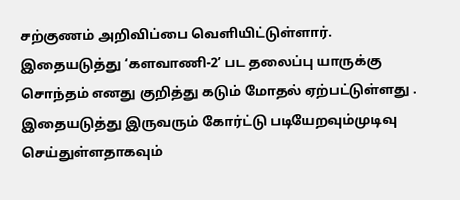சற்குணம் அறிவிப்பை வெளியிட்டுள்ளார். இதையடுத்து ‘களவாணி-2’ பட தலைப்பு யாருக்கு சொந்தம் எனது குறித்து கடும் மோதல் ஏற்பட்டுள்ளது . இதையடுத்து இருவரும் கோர்ட்டு படியேறவும்முடிவு செய்துள்ளதாகவும்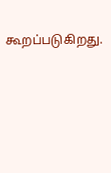கூறப்படுகிறது.